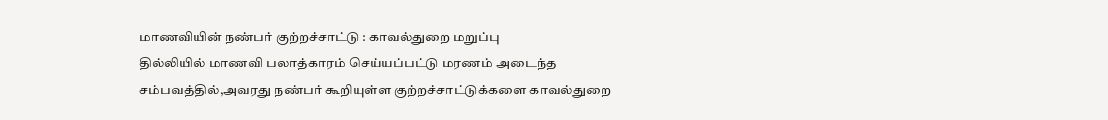மாணவியின் நண்பர் குற்றச்சாட்டு : காவல்துறை மறுப்பு
தில்லியில் மாணவி பலாத்காரம் செய்யப்பட்டு மரணம் அடைந்த சம்பவத்தில்,அவரது நண்பர் கூறியுள்ள குற்றச்சாட்டுக்களை காவல்துறை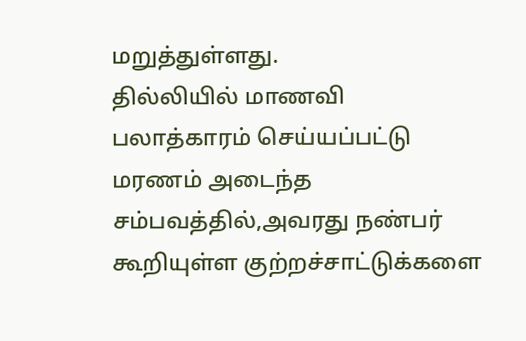மறுத்துள்ளது.
தில்லியில் மாணவி பலாத்காரம் செய்யப்பட்டு மரணம் அடைந்த சம்பவத்தில்,அவரது நண்பர் கூறியுள்ள குற்றச்சாட்டுக்களை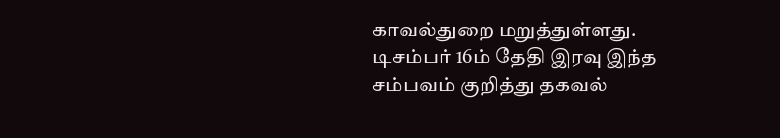காவல்துறை மறுத்துள்ளது.
டிசம்பர் 16ம் தேதி இரவு இந்த சம்பவம் குறித்து தகவல்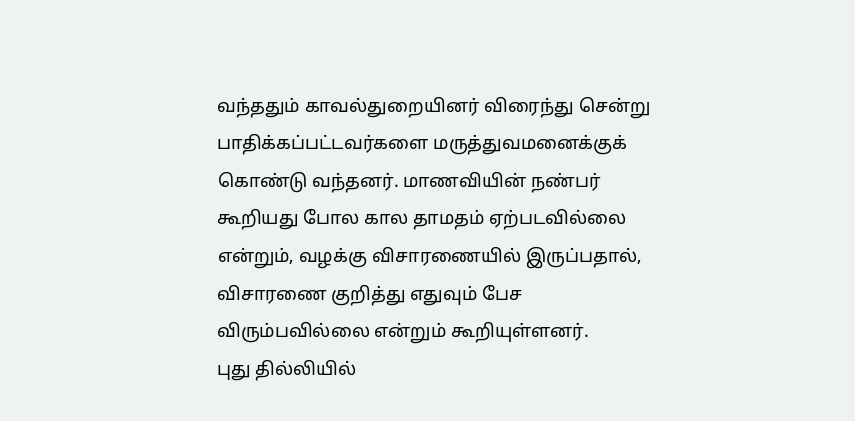வந்ததும் காவல்துறையினர் விரைந்து சென்று பாதிக்கப்பட்டவர்களை மருத்துவமனைக்குக் கொண்டு வந்தனர். மாணவியின் நண்பர் கூறியது போல கால தாமதம் ஏற்படவில்லை என்றும், வழக்கு விசாரணையில் இருப்பதால், விசாரணை குறித்து எதுவும் பேச விரும்பவில்லை என்றும் கூறியுள்ளனர்.
புது தில்லியில்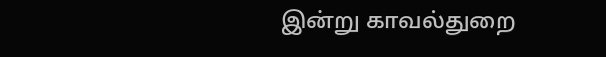இன்று காவல்துறை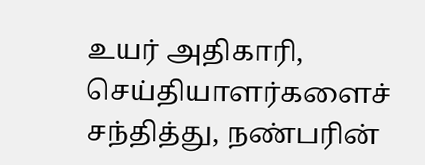உயர் அதிகாரி, செய்தியாளர்களைச் சந்தித்து, நண்பரின்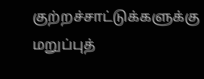குற்றச்சாட்டுக்களுக்கு மறுப்புத்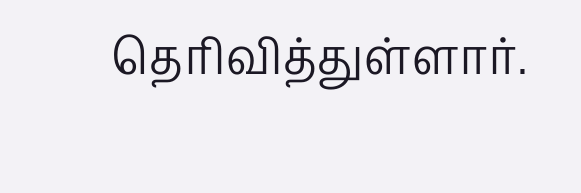தெரிவித்துள்ளார்.